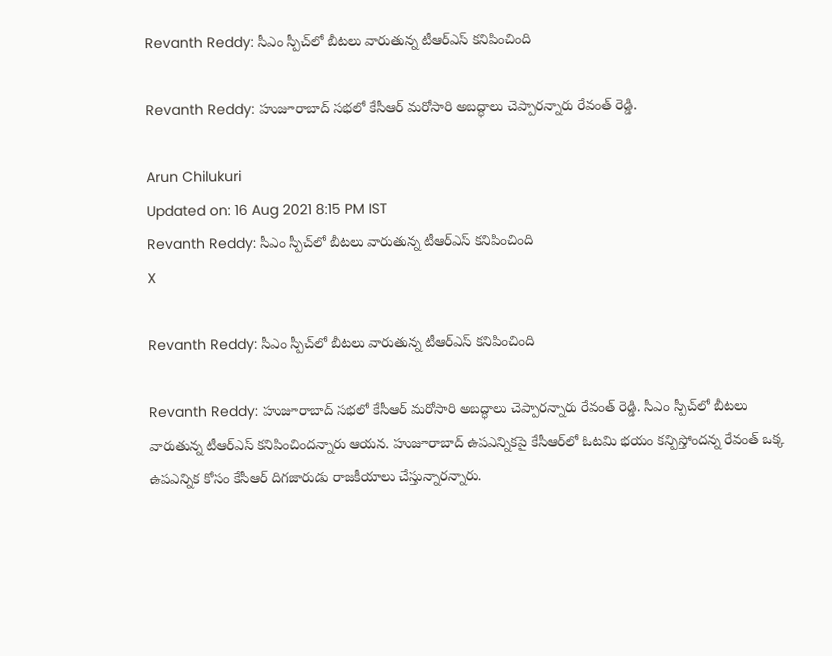Revanth Reddy: సీఎం స్పీచ్‌లో బీటలు వారుతున్న టీఆర్ఎస్‌ కనిపించింది

Revanth Reddy: హుజూరాబాద్‌ సభలో కేసీఆర్‌ మరోసారి అబద్ధాలు చెప్పారన్నారు రేవంత్ రెడ్డి.

Arun Chilukuri
Updated on: 16 Aug 2021 8:15 PM IST
Revanth Reddy: సీఎం స్పీచ్‌లో బీటలు వారుతున్న టీఆర్ఎస్‌ కనిపించింది
X

Revanth Reddy: సీఎం స్పీచ్‌లో బీటలు వారుతున్న టీఆర్ఎస్‌ కనిపించింది

Revanth Reddy: హుజూరాబాద్‌ సభలో కేసీఆర్‌ మరోసారి అబద్ధాలు చెప్పారన్నారు రేవంత్ రెడ్డి. సీఎం స్పీచ్‌లో బీటలు వారుతున్న టీఆర్ఎస్‌ కనిపించిందన్నారు ఆయన. హుజూరాబాద్‌ ఉపఎన్నికపై కేసీఆర్‌లో ఓటమి భయం కన్పిస్తోందన్న రేవంత్‌ ఒక్క ఉపఎన్నిక కోసం కేసీఆర్‌ దిగజారుడు రాజకీయాలు చేస్తున్నారన్నారు.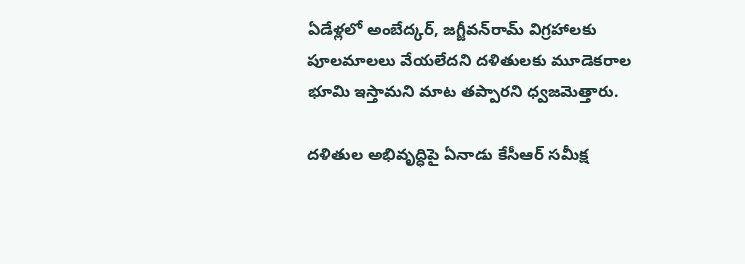ఏడేళ్లలో అంబేద్కర్, జగ్జీవన్‌రామ్‌ విగ్రహాలకు పూలమాలలు వేయలేదని దళితులకు మూడెకరాల భూమి ఇస్తామని మాట తప్పారని ధ్వజమెత్తారు.

దళితుల అభివృద్ధిపై ఏనాడు కేసీఆర్ సమీక్ష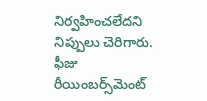నిర్వహించలేదని నిప్పులు చెరిగారు. ఫీజు రీయింబర్స్‌మెంట్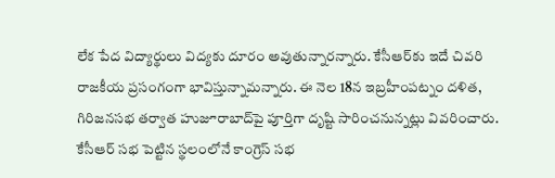లేక పేద విద్యార్థులు విద్యకు దూరం అవుతున్నారన్నారు. కేసీఆర్‌కు ఇదే చివరి రాజకీయ ప్రసంగంగా భావిస్తున్నామన్నారు. ఈ నెల 18న ఇబ్రహీంపట్నం దళిత, గిరిజనసభ తర్వాత హుజూరాబాద్‌పై పూర్తిగా దృష్టి సారించనున్నట్లు వివరించారు. కేసీఆర్‌ సభ పెట్టిన స్థలంలోనే కాంగ్రెస్‌ సభ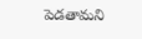పెడతామని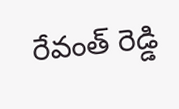రేవంత్‌ రెడ్డి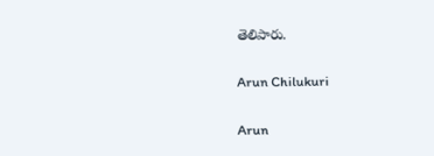తెలిపారు.

Arun Chilukuri

Arun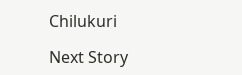Chilukuri

Next Story